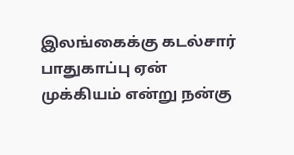இலங்கைக்கு கடல்சார் பாதுகாப்பு ஏன் முக்கியம் என்று நன்கு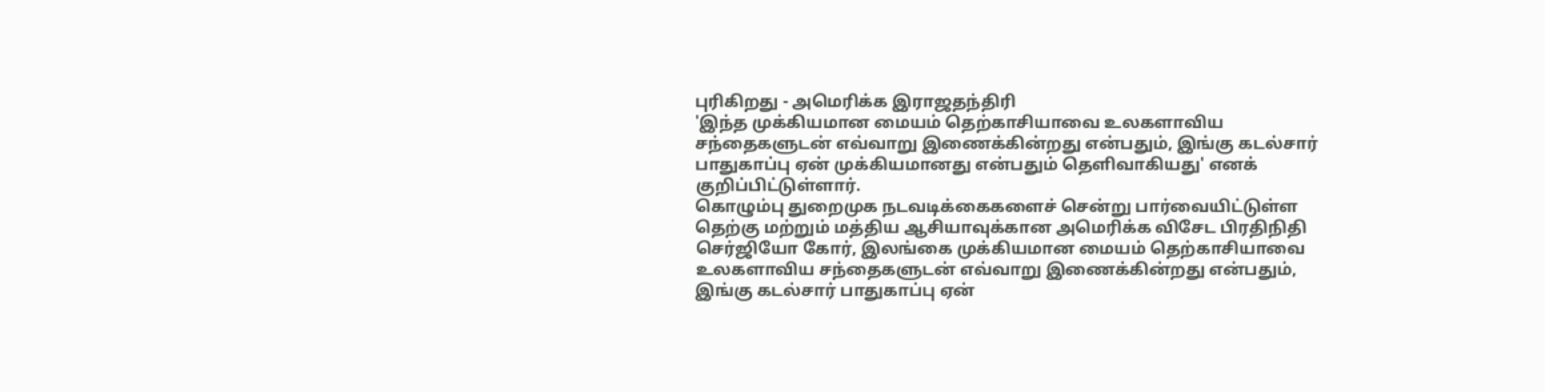புரிகிறது - அமெரிக்க இராஜதந்திரி
'இந்த முக்கியமான மையம் தெற்காசியாவை உலகளாவிய சந்தைகளுடன் எவ்வாறு இணைக்கின்றது என்பதும், இங்கு கடல்சார் பாதுகாப்பு ஏன் முக்கியமானது என்பதும் தெளிவாகியது' எனக் குறிப்பிட்டுள்ளார்.
கொழும்பு துறைமுக நடவடிக்கைகளைச் சென்று பார்வையிட்டுள்ள தெற்கு மற்றும் மத்திய ஆசியாவுக்கான அமெரிக்க விசேட பிரதிநிதி செர்ஜியோ கோர், இலங்கை முக்கியமான மையம் தெற்காசியாவை உலகளாவிய சந்தைகளுடன் எவ்வாறு இணைக்கின்றது என்பதும், இங்கு கடல்சார் பாதுகாப்பு ஏன்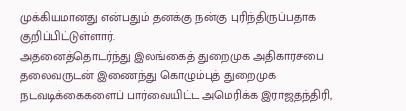முக்கியமானது என்பதும் தனக்கு நன்கு புரிந்திருப்பதாக குறிப்பிட்டுள்ளார்.
அதனைத்தொடர்ந்து இலங்கைத் துறைமுக அதிகாரசபை தலைவருடன் இணைந்து கொழும்புத் துறைமுக நடவடிக்கைகளைப் பார்வையிட்ட அமெரிக்க இராஜதந்திரி,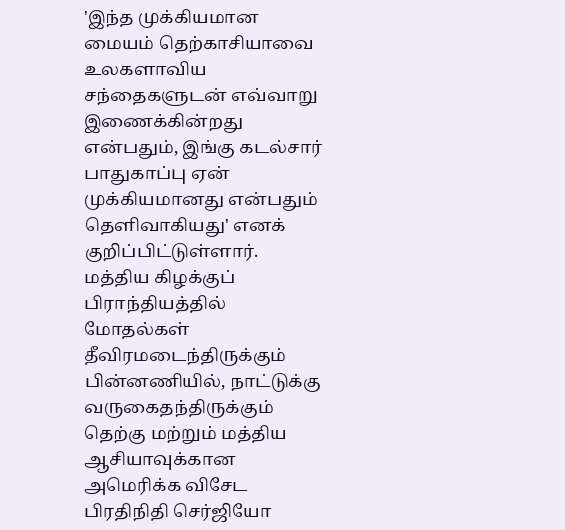'இந்த முக்கியமான மையம் தெற்காசியாவை உலகளாவிய சந்தைகளுடன் எவ்வாறு இணைக்கின்றது என்பதும், இங்கு கடல்சார் பாதுகாப்பு ஏன் முக்கியமானது என்பதும் தெளிவாகியது' எனக் குறிப்பிட்டுள்ளார்.
மத்திய கிழக்குப் பிராந்தியத்தில் மோதல்கள் தீவிரமடைந்திருக்கும் பின்னணியில், நாட்டுக்கு வருகைதந்திருக்கும் தெற்கு மற்றும் மத்திய ஆசியாவுக்கான அமெரிக்க விசேட பிரதிநிதி செர்ஜியோ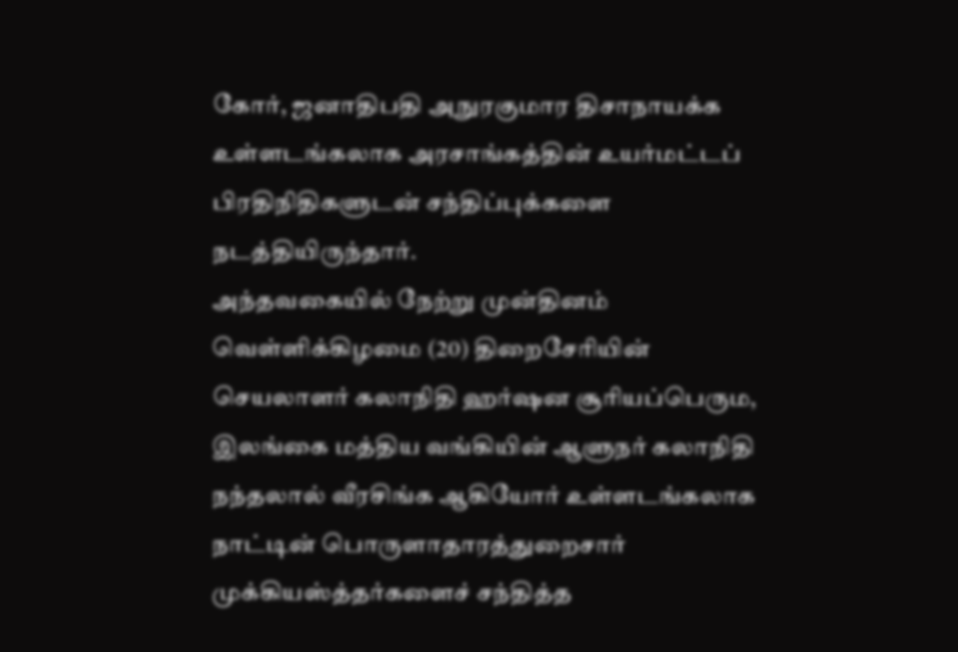கோர், ஜனாதிபதி அநுரகுமார திசாநாயக்க உள்ளடங்கலாக அரசாங்கத்தின் உயர்மட்டப் பிரதிநிதிகளுடன் சந்திப்புக்களை நடத்தியிருந்தார்.
அந்தவகையில் நேற்று முன்தினம் வெள்ளிக்கிழமை (20) திறைசேரியின் செயலாளர் கலாநிதி ஹர்ஷன சூரியப்பெரும, இலங்கை மத்திய வங்கியின் ஆளுநர் கலாநிதி நந்தலால் வீரசிங்க ஆகியோர் உள்ளடங்கலாக நாட்டின் பொருளாதாரத்துறைசார் முக்கியஸ்த்தர்களைச் சந்தித்த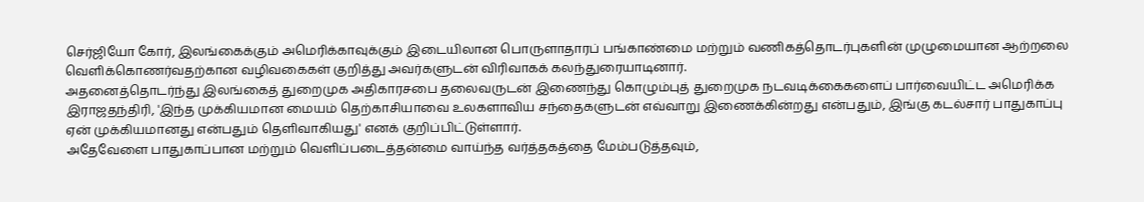செர்ஜியோ கோர், இலங்கைக்கும் அமெரிக்காவுக்கும் இடையிலான பொருளாதாரப் பங்காண்மை மற்றும் வணிகத்தொடர்புகளின் முழுமையான ஆற்றலை வெளிக்கொணர்வதற்கான வழிவகைகள் குறித்து அவர்களுடன் விரிவாகக் கலந்துரையாடினார்.
அதனைத்தொடர்ந்து இலங்கைத் துறைமுக அதிகாரசபை தலைவருடன் இணைந்து கொழும்புத் துறைமுக நடவடிக்கைகளைப் பார்வையிட்ட அமெரிக்க இராஜதந்திரி, 'இந்த முக்கியமான மையம் தெற்காசியாவை உலகளாவிய சந்தைகளுடன் எவ்வாறு இணைக்கின்றது என்பதும், இங்கு கடல்சார் பாதுகாப்பு ஏன் முக்கியமானது என்பதும் தெளிவாகியது' எனக் குறிப்பிட்டுள்ளார்.
அதேவேளை பாதுகாப்பான மற்றும் வெளிப்படைத்தன்மை வாய்ந்த வர்த்தகத்தை மேம்படுத்தவும்,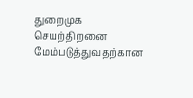துறைமுக செயற்திறனை மேம்படுத்துவதற்கான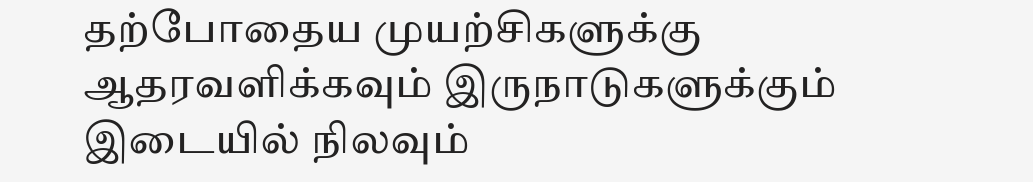தற்போதைய முயற்சிகளுக்கு ஆதரவளிக்கவும் இருநாடுகளுக்கும் இடையில் நிலவும்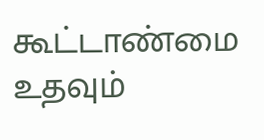கூட்டாண்மை உதவும்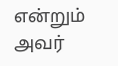என்றும் அவர்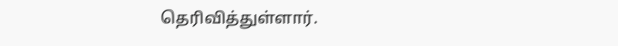தெரிவித்துள்ளார்.